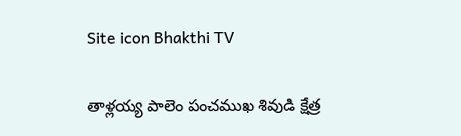Site icon Bhakthi TV

తాళ్లయ్య పాలెం పంచముఖ శివుడి క్షేత్ర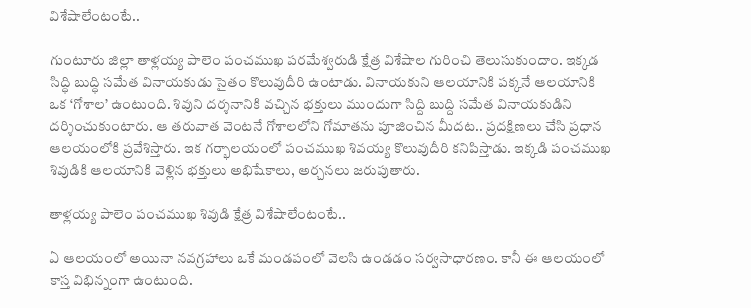విశేషాలేంటంటే..

గుంటూరు జిల్లా తాళ్లయ్య పాలెం పంచముఖ పరమేశ్వరుడి క్షేత్ర విశేషాల గురించి తెలుసుకుందాం. ఇక్కడ సిద్ధి బుద్ధి సమేత వినాయకుడు సైతం కొలువుదీరి ఉంటాడు. వినాయకుని ఆలయానికి పక్కనే ఆలయానికి ఒక ‘గోశాల’ ఉంటుంది. శివుని దర్శనానికి వచ్చిన భక్తులు ముందుగా సిద్ది బుద్ది సమేత వినాయకుడిని దర్శించుకుంటారు. ఆ తరువాత వెంటనే గోశాలలోని గోమాతను పూజించిన మీదట.. ప్రదక్షిణలు చేసి ప్రధాన ఆలయంలోకి ప్రవేశిస్తారు. ఇక గర్భాలయంలో పంచముఖ శివయ్య కొలువుదీరి కనిపిస్తాడు. ఇక్కడి పంచముఖ శివుడికి ఆలయానికి వెళ్లిన భక్తులు అభిషేకాలు, అర్చనలు జరుపుతారు.

తాళ్లయ్య పాలెం పంచముఖ శివుడి క్షేత్ర విశేషాలేంటంటే..

ఏ ఆలయంలో అయినా నవగ్రహాలు ఒకే మండపంలో వెలసి ఉండడం సర్వసాధారణం. కానీ ఈ ఆలయంలో కాస్త విభిన్నంగా ఉంటుంది.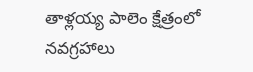తాళ్లయ్య పాలెం క్షేత్రంలో నవగ్రహాలు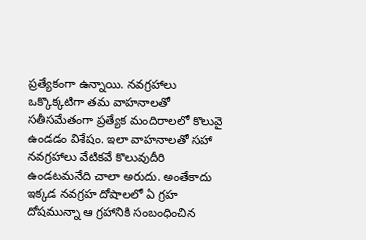ప్రత్యేకంగా ఉన్నాయి. నవగ్రహాలు ఒక్కొక్కటిగా తమ వాహనాలతో సతీసమేతంగా ప్రత్యేక మందిరాలలో కొలువై ఉండడం విశేషం. ఇలా వాహనాలతో సహా నవగ్రహాలు వేటికవే కొలువుదీరి ఉండటమనేది చాలా అరుదు. అంతేకాదు ఇక్కడ నవగ్రహ దోషాలలో ఏ గ్రహ దోషమున్నా ఆ గ్రహానికి సంబంధించిన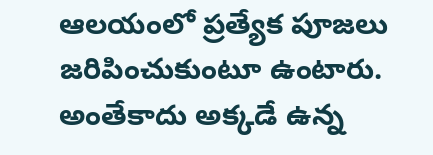ఆలయంలో ప్రత్యేక పూజలు జరిపించుకుంటూ ఉంటారు. అంతేకాదు అక్కడే ఉన్న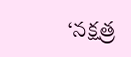‘నక్షత్ర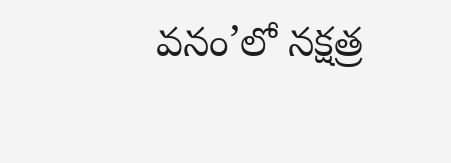వనం’లో నక్షత్ర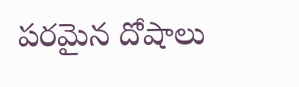పరమైన దోషాలు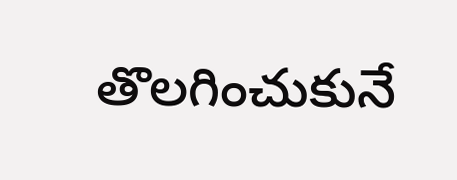తొలగించుకునే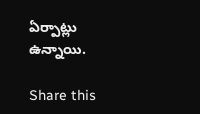ఏర్పాట్లు ఉన్నాయి.

Share this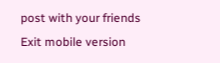post with your friends
Exit mobile version